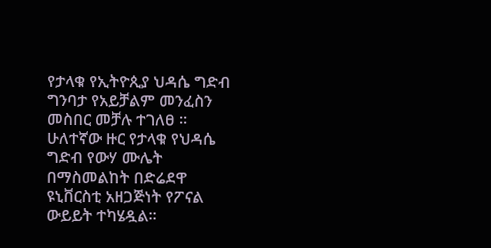የታላቁ የኢትዮጲያ ህዳሴ ግድብ ግንባታ የአይቻልም መንፈስን መስበር መቻሉ ተገለፀ ።
ሁለተኛው ዙር የታላቁ የህዳሴ ግድብ የውሃ ሙሌት በማስመልከት በድሬደዋ ዩኒቨርስቲ አዘጋጅነት የፖናል ውይይት ተካሄዷል።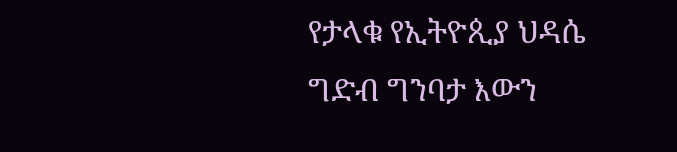የታላቁ የኢትዮጲያ ህዳሴ ግድብ ግንባታ እውን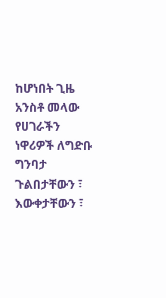ከሆነበት ጊዜ አንስቶ መላው የሀገራችን ነዋሪዎች ለግድቡ ግንባታ ጉልበታቸውን ፣ እውቀታቸውን ፣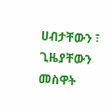ሀብታቸውን ፣ ጊዜያቸውን መስዋት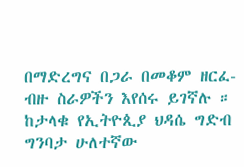በማድረግና በጋራ በመቆም ዘርፈ-ብዙ ስራዎችን እየሰሩ ይገኛሉ ። ከታላቁ የኢትዮጲያ ህዳሴ ግድብ ግንባታ ሁለተኛው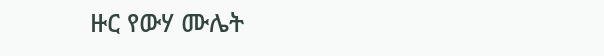ዙር የውሃ ሙሌት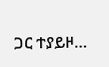ጋር ተያይዞ…